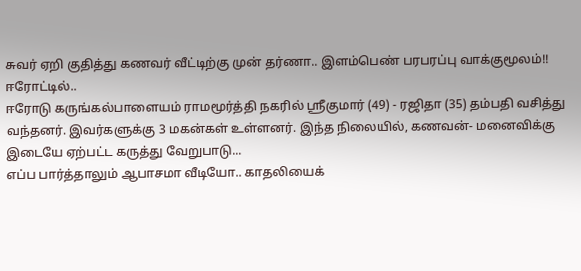சுவர் ஏறி குதித்து கணவர் வீட்டிற்கு முன் தர்ணா.. இளம்பெண் பரபரப்பு வாக்குமூலம்!!
ஈரோட்டில்..
ஈரோடு கருங்கல்பாளையம் ராமமூர்த்தி நகரில் ஸ்ரீகுமார் (49) - ரஜிதா (35) தம்பதி வசித்து வந்தனர். இவர்களுக்கு 3 மகன்கள் உள்ளனர். இந்த நிலையில், கணவன்- மனைவிக்கு இடையே ஏற்பட்ட கருத்து வேறுபாடு...
எப்ப பார்த்தாலும் ஆபாசமா வீடியோ.. காதலியைக்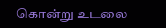கொன்று உடலை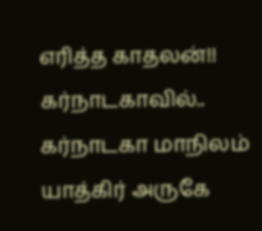எரித்த காதலன்!!
கர்நாடகாவில்..
கர்நாடகா மாநிலம் யாத்கிர் அருகே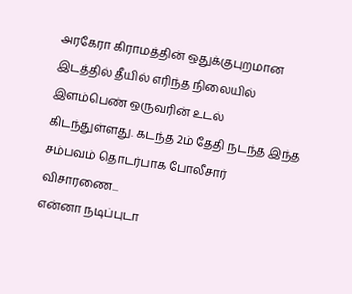அரகேரா கிராமத்தின் ஒதுக்குபுறமான இடத்தில் தீயில் எரிந்த நிலையில் இளம்பெண் ஒருவரின் உடல் கிடந்துள்ளது. கடந்த 2ம் தேதி நடந்த இந்த சம்பவம் தொடர்பாக போலீசார் விசாரணை...
என்னா நடிப்புடா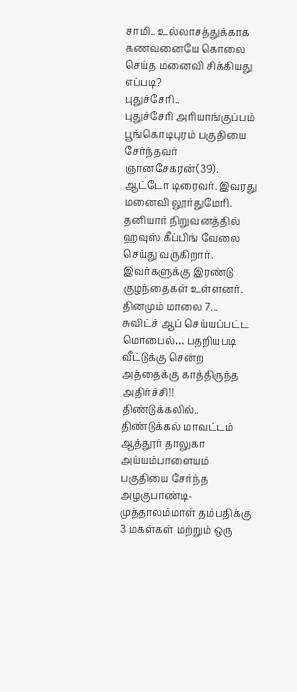சாமி.. உல்லாசத்துக்காக கணவனையே கொலை செய்த மனைவி சிக்கியது எப்படி?
புதுச்சேரி..
புதுச்சேரி அரியாங்குப்பம் பூங்கொடிபுரம் பகுதியை சேர்ந்தவர் ஞானசேகரன்(39). ஆட்டோ டிரைவர். இவரது மனைவி லூர்துமேரி. தனியார் நிறுவனத்தில் ஹவுஸ் கீப்பிங் வேலை செய்து வருகிறார்.
இவர்களுக்கு இரண்டு குழந்தைகள் உள்ளனர். தினமும் மாலை 7...
சுவிட்ச் ஆப் செய்யப்பட்ட மொபைல்… பதறியபடி வீட்டுக்கு சென்ற அத்தைக்கு காத்திருந்த அதிர்ச்சி!!
திண்டுக்கலில்..
திண்டுக்கல் மாவட்டம் ஆத்தூர் தாலுகா அய்யம்பாளையம் பகுதியை சேர்ந்த அழகுபாண்டி- முத்தாலம்மாள் தம்பதிக்கு 3 மகள்கள் மற்றும் ஒரு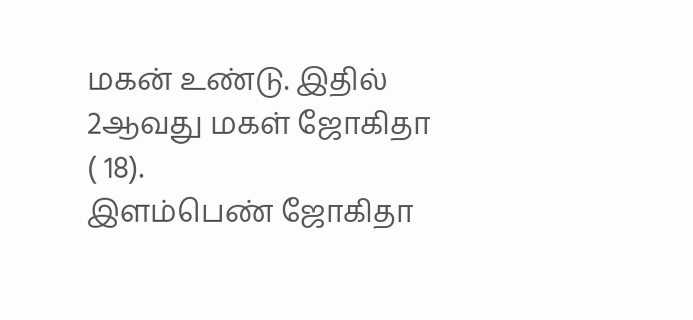மகன் உண்டு. இதில் 2ஆவது மகள் ஜோகிதா ( 18).
இளம்பெண் ஜோகிதா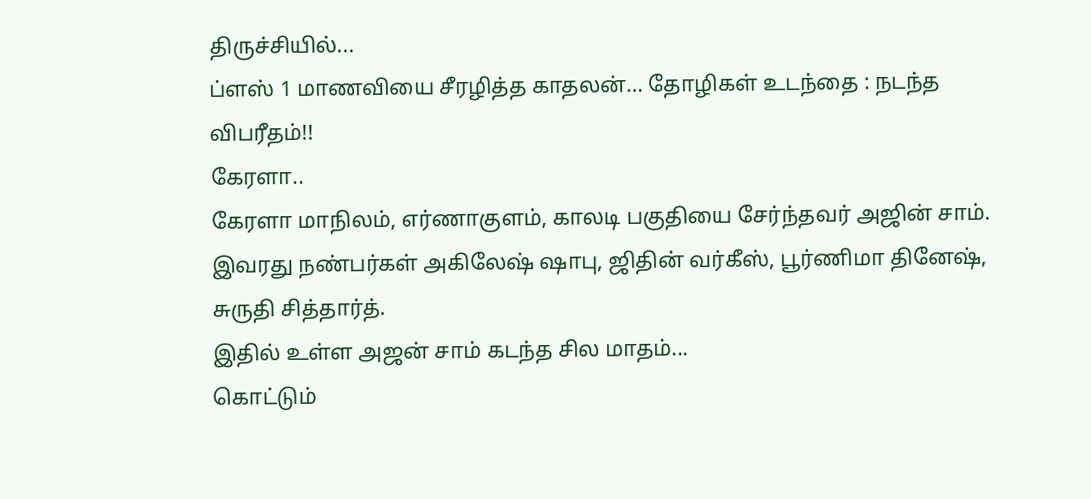திருச்சியில்...
ப்ளஸ் 1 மாணவியை சீரழித்த காதலன்… தோழிகள் உடந்தை : நடந்த விபரீதம்!!
கேரளா..
கேரளா மாநிலம், எர்ணாகுளம், காலடி பகுதியை சேர்ந்தவர் அஜின் சாம். இவரது நண்பர்கள் அகிலேஷ் ஷாபு, ஜிதின் வர்கீஸ், பூர்ணிமா தினேஷ், சுருதி சித்தார்த்.
இதில் உள்ள அஜன் சாம் கடந்த சில மாதம்...
கொட்டும்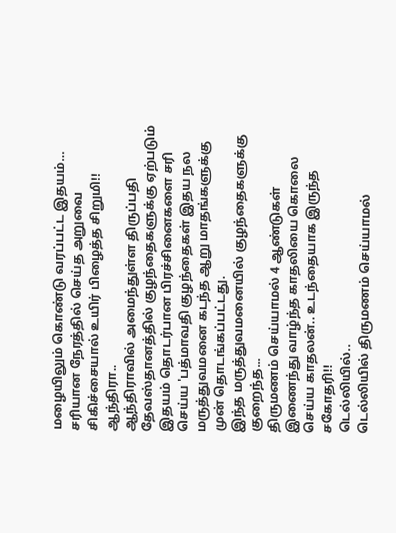மழையிலும் கொண்டு வரப்பட்ட இதயம்… சரியான நேரத்தில் செய்த அறுவை சிகிச்சையால் உயிர் பிழைத்த சிறுமி!!
ஆந்திரா..
ஆந்திராவில் அமைந்துள்ள திருப்பதி தேவஸ்தானத்தில் குழந்தைகளுக்கு ஏற்படும் இதயம் தொடர்பான பிரச்சினைகளை சரி செய்ய 'பத்மாவதி குழந்தைகள் இதய நல மருத்துவமனை கடந்த ஆறு மாதங்களுக்கு முன் தொடங்கப்பட்டது.
இந்த மருத்துவமனையில் குழந்தைகளுக்கு குறைந்த...
திருமணம் செய்யாமல் 4 ஆண்டுகள் இணைந்து வாழ்ந்த காதலியை கொலை செய்ய காதலன்.. உடந்தையாக இருந்த சகோதரி!!
டெல்லியில்..
டெல்லியில் திருமணம் செய்யாமல்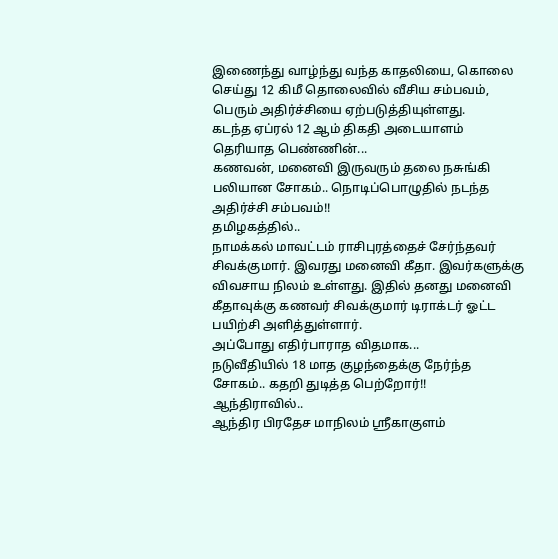இணைந்து வாழ்ந்து வந்த காதலியை, கொலை செய்து 12 கிமீ தொலைவில் வீசிய சம்பவம், பெரும் அதிர்ச்சியை ஏற்படுத்தியுள்ளது.
கடந்த ஏப்ரல் 12 ஆம் திகதி அடையாளம் தெரியாத பெண்ணின்...
கணவன், மனைவி இருவரும் தலை நசுங்கி பலியான சோகம்.. நொடிப்பொழுதில் நடந்த அதிர்ச்சி சம்பவம்!!
தமிழகத்தில்..
நாமக்கல் மாவட்டம் ராசிபுரத்தைச் சேர்ந்தவர் சிவக்குமார். இவரது மனைவி கீதா. இவர்களுக்கு விவசாய நிலம் உள்ளது. இதில் தனது மனைவி கீதாவுக்கு கணவர் சிவக்குமார் டிராக்டர் ஓட்ட பயிற்சி அளித்துள்ளார்.
அப்போது எதிர்பாராத விதமாக...
நடுவீதியில் 18 மாத குழந்தைக்கு நேர்ந்த சோகம்.. கதறி துடித்த பெற்றோர்!!
ஆந்திராவில்..
ஆந்திர பிரதேச மாநிலம் ஸ்ரீகாகுளம்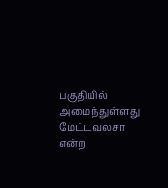பகுதியில் அமைந்துள்ளது மேட்டவலசா என்ற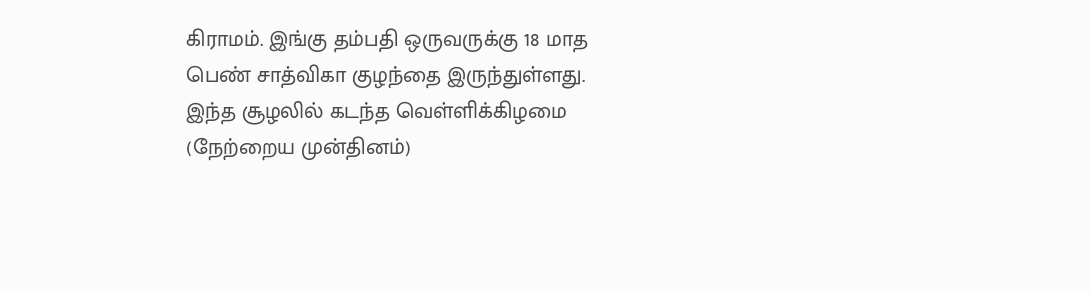கிராமம். இங்கு தம்பதி ஒருவருக்கு 18 மாத பெண் சாத்விகா குழந்தை இருந்துள்ளது.
இந்த சூழலில் கடந்த வெள்ளிக்கிழமை (நேற்றைய முன்தினம்)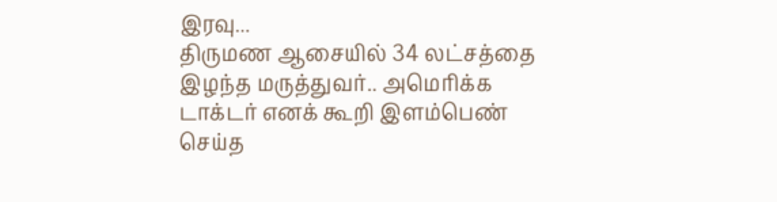இரவு...
திருமண ஆசையில் 34 லட்சத்தை இழந்த மருத்துவர்.. அமெரிக்க டாக்டர் எனக் கூறி இளம்பெண் செய்த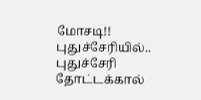மோசடி!!
புதுச்சேரியில்..
புதுச்சேரி தோட்டக்கால்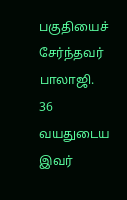பகுதியைச் சேர்ந்தவர் பாலாஜி. 36 வயதுடைய இவர்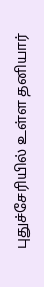புதுச்சேரியில் உள்ள தனியார்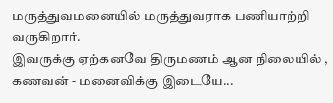மருத்துவமனையில் மருத்துவராக பணியாற்றி வருகிறார்.
இவருக்கு ஏற்கனவே திருமணம் ஆன நிலையில் , கணவன் - மனைவிக்கு இடையே...